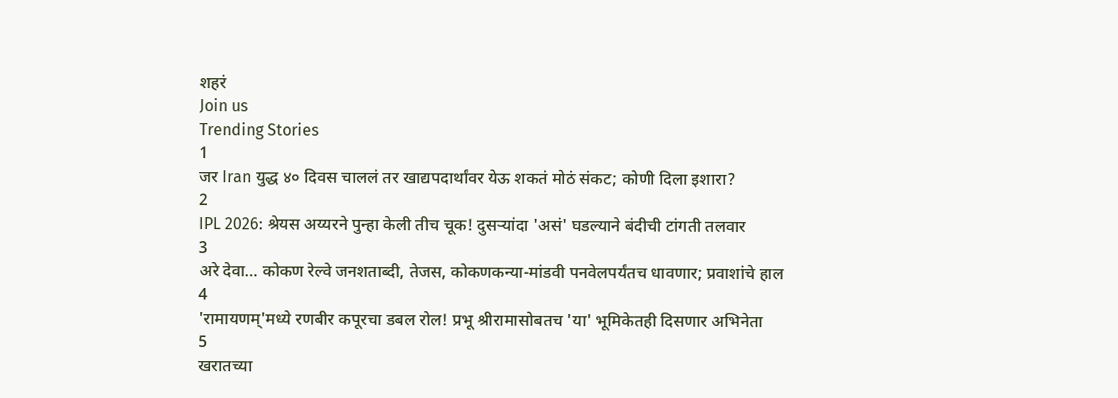शहरं
Join us
Trending Stories
1
जर Iran युद्ध ४० दिवस चाललं तर खाद्यपदार्थांवर येऊ शकतं मोठं संकट; कोणी दिला इशारा?
2
IPL 2026: श्रेयस अय्यरने पुन्हा केली तीच चूक! दुसऱ्यांदा 'असं' घडल्याने बंदीची टांगती तलवार
3
अरे देवा… कोकण रेल्वे जनशताब्दी, तेजस, कोकणकन्या-मांडवी पनवेलपर्यंतच धावणार; प्रवाशांचे हाल
4
'रामायणम्'मध्ये रणबीर कपूरचा डबल रोल! प्रभू श्रीरामासोबतच 'या' भूमिकेतही दिसणार अभिनेता
5
खरातच्या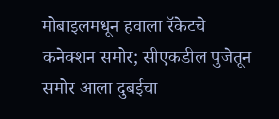मोबाइलमधून हवाला रॅकेटचे कनेक्शन समोर; सीएकडील पुजेतून समोर आला दुबईचा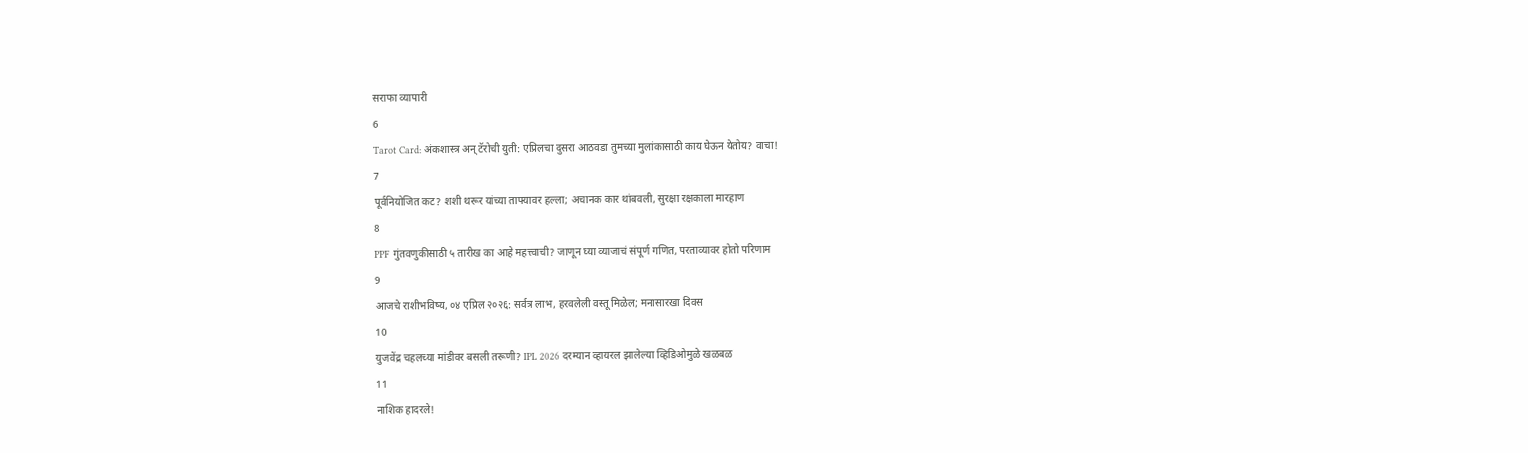सराफा व्यापारी
6
Tarot Card: अंकशास्त्र अन् टॅरोची युती: एप्रिलचा दुसरा आठवडा तुमच्या मुलांकासाठी काय घेऊन येतोय? वाचा!
7
पूर्वनियोजित कट? शशी थरूर यांच्या ताफ्यावर हल्ला; अचानक कार थांबवली, सुरक्षा रक्षकाला मारहाण
8
PPF गुंतवणुकीसाठी ५ तारीख का आहे महत्त्वाची? जाणून घ्या व्याजाचं संपूर्ण गणित, परताव्यावर होतो परिणाम
9
आजचे राशीभविष्य, ०४ एप्रिल २०२६: सर्वत्र लाभ, हरवलेली वस्तू मिळेल; मनासारखा दिवस
10
युजवेंद्र चहलच्या मांडीवर बसली तरूणी? IPL 2026 दरम्यान व्हायरल झालेल्या व्हिडिओमुळे खळबळ
11
नाशिक हादरले!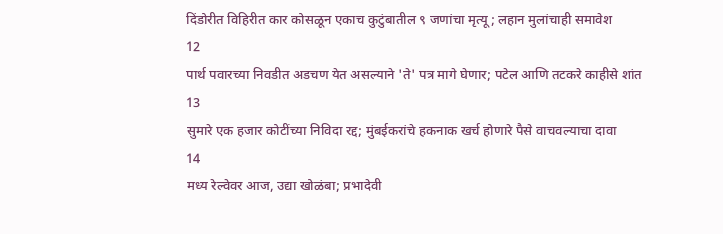दिंडोरीत विहिरीत कार कोसळून एकाच कुटुंबातील ९ जणांचा मृत्यू; लहान मुलांचाही समावेश
12
पार्थ पवारच्या निवडीत अडचण येत असल्याने 'ते' पत्र मागे घेणार; पटेल आणि तटकरे काहीसे शांत
13
सुमारे एक हजार कोटींच्या निविदा रद्द; मुंबईकरांचे हकनाक खर्च होणारे पैसे वाचवल्याचा दावा
14
मध्य रेल्वेवर आज, उद्या खोळंबा; प्रभादेवी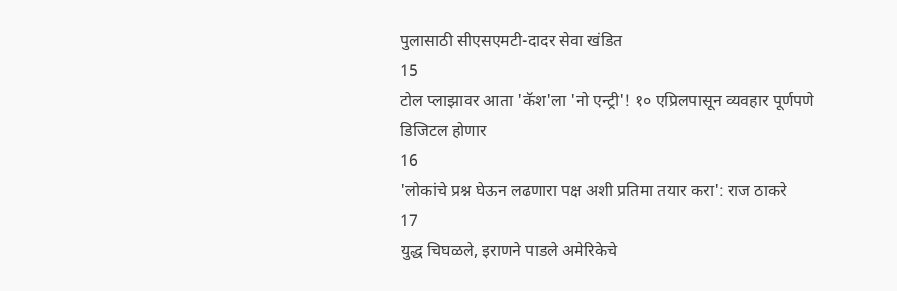पुलासाठी सीएसएमटी-दादर सेवा खंडित
15
टोल प्लाझावर आता 'कॅश'ला 'नो एन्ट्री'! १० एप्रिलपासून व्यवहार पूर्णपणे डिजिटल होणार
16
'लोकांचे प्रश्न घेऊन लढणारा पक्ष अशी प्रतिमा तयार करा': राज ठाकरे
17
युद्ध चिघळले, इराणने पाडले अमेरिकेचे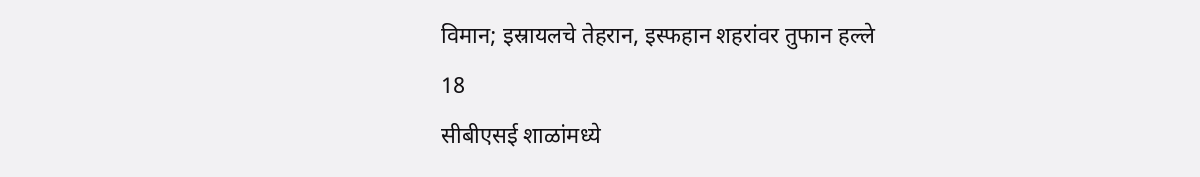विमान; इस्रायलचे तेहरान, इस्फहान शहरांवर तुफान हल्ले
18
सीबीएसई शाळांमध्ये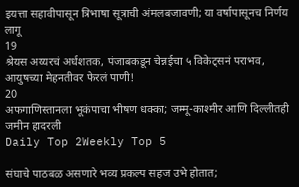इयत्ता सहावीपासून त्रिभाषा सूत्राची अंमलबजावणी; या वर्षापासूनच निर्णय लागू
19
श्रेयस अय्यरचं अर्धशतक, पंजाबकडून चेन्नईचा ५ विकेट्सनं पराभव, आयुषच्या मेहनतीवर फेरलं पाणी!
20
अफगाणिस्तानला भूकंपाचा भीषण धक्का; जम्मू-काश्मीर आणि दिल्लीतही जमीन हादरली
Daily Top 2Weekly Top 5

संघाचे पाठबळ असणारे भव्य प्रकल्प सहज उभे होतात;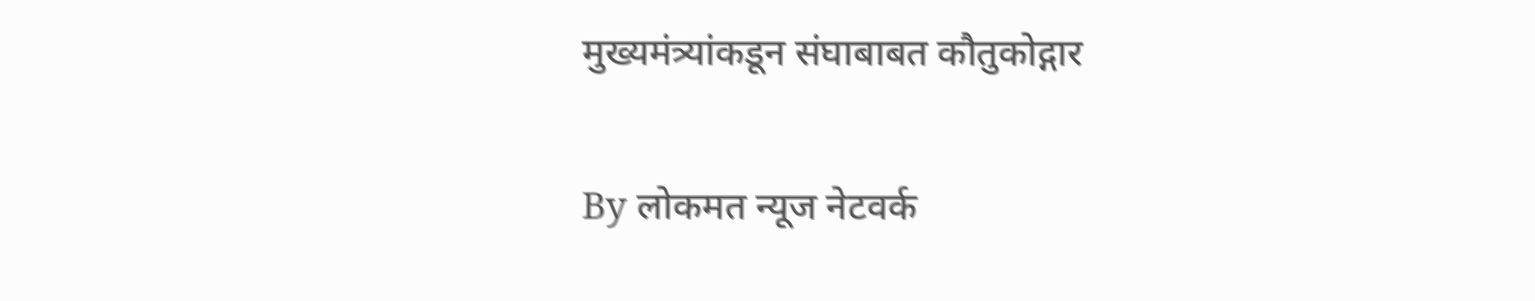मुख्यमंत्र्यांकडून संघाबाबत कौतुकोद्गार

By लोकमत न्यूज नेटवर्क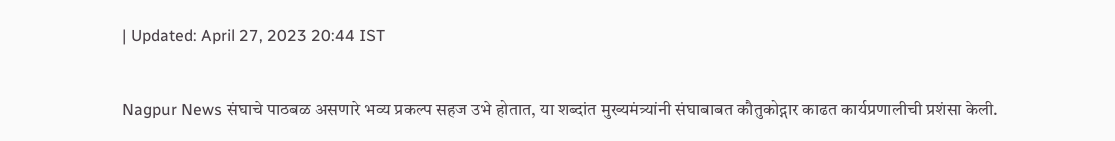| Updated: April 27, 2023 20:44 IST

Nagpur News संघाचे पाठबळ असणारे भव्य प्रकल्प सहज उभे होतात, या शब्दांत मुख्यमंत्र्यांनी संघाबाबत कौतुकोद्गार काढत कार्यप्रणालीची प्रशंसा केली.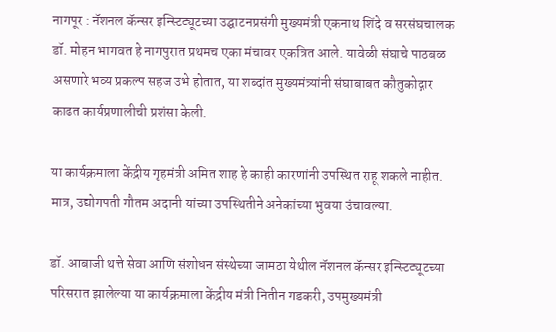नागपूर : नॅशनल कॅन्सर इन्स्टिट्यूटच्या उद्घाटनप्रसंगी मुख्यमंत्री एकनाथ शिंदे व सरसंघचालक डॉ. मोहन भागवत हे नागपुरात प्रथमच एका मंचावर एकत्रित आले. यावेळी संघाचे पाठबळ असणारे भव्य प्रकल्प सहज उभे होतात, या शब्दांत मुख्यमंत्र्यांनी संघाबाबत कौतुकोद्गार काढत कार्यप्रणालीची प्रशंसा केली.

या कार्यक्रमाला केंद्रीय गृहमंत्री अमित शाह हे काही कारणांनी उपस्थित राहू शकले नाहीत. मात्र, उद्योगपती गौतम अदानी यांच्या उपस्थितीने अनेकांच्या भुवया उंचावल्या.

डॉ. आबाजी थत्ते सेवा आणि संशोधन संस्थेच्या जामठा येथील नॅशनल कॅन्सर इन्स्टिट्यूटच्या परिसरात झालेल्या या कार्यक्रमाला केंद्रीय मंत्री नितीन गडकरी, उपमुख्यमंत्री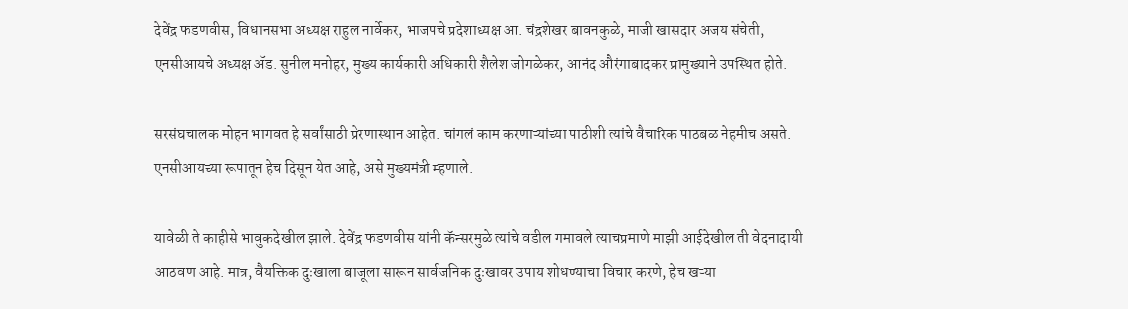देवेंद्र फडणवीस, विधानसभा अध्यक्ष राहुल नार्वेकर, भाजपचे प्रदेशाध्यक्ष आ. चंद्रशेखर बावनकुळे, माजी खासदार अजय संचेती, एनसीआयचे अध्यक्ष ॲड. सुनील मनोहर, मुख्य कार्यकारी अधिकारी शैलेश जोगळेकर, आनंद औरंगाबादकर प्रामुख्याने उपस्थित होते.

सरसंघचालक मोहन भागवत हे सर्वांसाठी प्रेरणास्थान आहेत. चांगलं काम करणाऱ्यांच्या पाठीशी त्यांचे वैचारिक पाठबळ नेहमीच असते. एनसीआयच्या रूपातून हेच दिसून येत आहे, असे मुख्यमंत्री म्हणाले.

यावेळी ते काहीसे भावुकदेखील झाले. देवेंद्र फडणवीस यांनी कॅन्सरमुळे त्यांचे वडील गमावले त्याचप्रमाणे माझी आईदेखील ती वेदनादायी आठवण आहे. मात्र, वैयक्तिक दुःखाला बाजूला सारून सार्वजनिक दुःखावर उपाय शोधण्याचा विचार करणे, हेच खऱ्या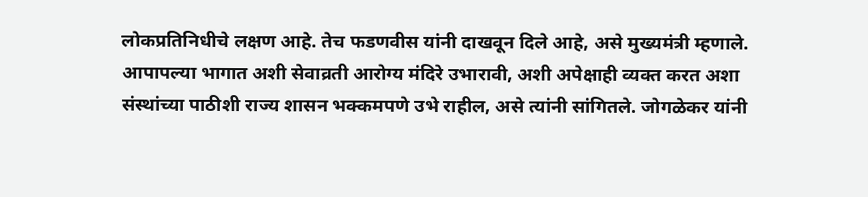लोकप्रतिनिधीचे लक्षण आहे. तेच फडणवीस यांनी दाखवून दिले आहे, असे मुख्यमंत्री म्हणाले. आपापल्या भागात अशी सेवाव्रती आरोग्य मंदिरे उभारावी, अशी अपेक्षाही व्यक्त करत अशा संस्थांच्या पाठीशी राज्य शासन भक्कमपणे उभे राहील, असे त्यांनी सांगितले. जोगळेकर यांनी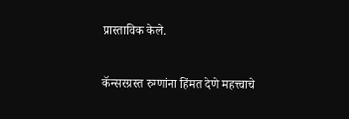प्रास्ताविक केले.

कॅन्सरग्रस्त रुग्णांना हिंमत देणे महत्त्वाचे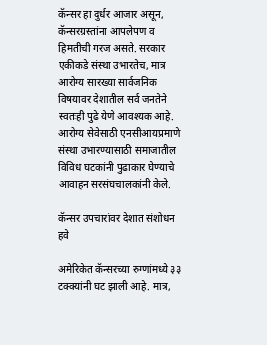कॅन्सर हा दुर्धर आजार असून, कॅन्सरग्रस्तांना आपलेपण व हिमतीची गरज असते. सरकार एकीकडे संस्था उभारतेच, मात्र आरोग्य सारख्या सार्वजनिक विषयावर देशातील सर्व जनतेने स्वतःही पुढे येणे आवश्यक आहे. आरोग्य सेवेसाठी एनसीआयप्रमाणे संस्था उभारण्यासाठी समाजातील विविध घटकांनी पुढाकार घेण्याचे आवाहन सरसंघचालकांनी केले.

कॅन्सर उपचारांवर देशात संशोधन हवे

अमेरिकेत कॅन्सरच्या रुग्णांमध्ये ३३ टक्क्यांनी घट झाली आहे. मात्र,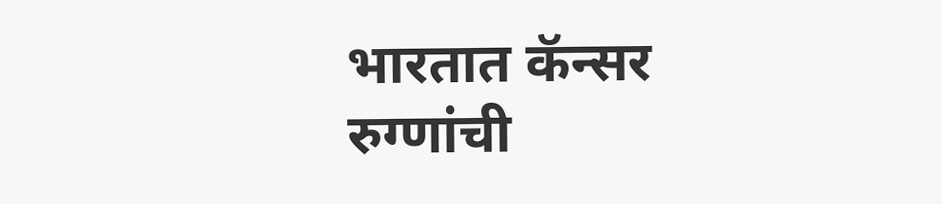भारतात कॅन्सर रुग्णांची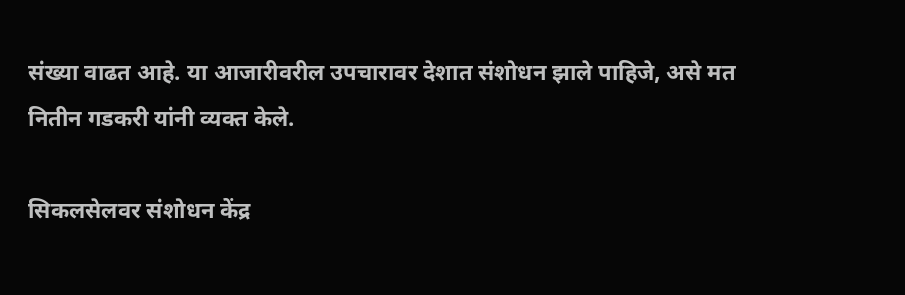संख्या वाढत आहे. या आजारीवरील उपचारावर देशात संशोधन झाले पाहिजे, असे मत नितीन गडकरी यांनी व्यक्त केले.

सिकलसेलवर संशोधन केंद्र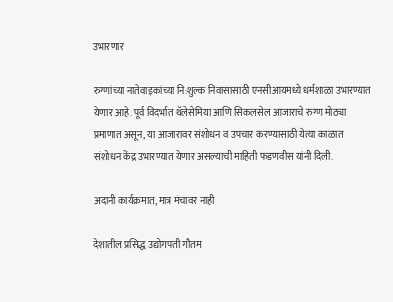उभारणार

रुग्णांच्या नातेवाइकांच्या नि:शुल्क निवासासाठी एनसीआयमध्ये धर्मशाळा उभारण्यात येणार आहे. पूर्व विदर्भात थॅलेसेमिया आणि सिकलसेल आजाराचे रुग्ण मोठ्या प्रमाणात असून, या आजारावर संशोधन व उपचार करण्यासाठी येत्या काळात संशोधन केंद्र उभारण्यात येणार असल्याची माहिती फडणवीस यांनी दिली.

अदानी कार्यक्रमात, मात्र मंचावर नाही

देशातील प्रसिद्ध उद्योगपती गौतम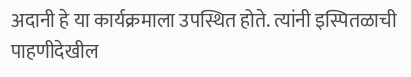अदानी हे या कार्यक्रमाला उपस्थित होते. त्यांनी इस्पितळाची पाहणीदेखील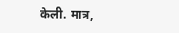केली. मात्र,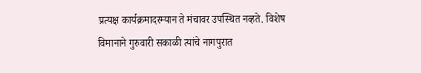प्रत्यक्ष कार्यक्रमादरम्यान ते मंचावर उपस्थित नव्हते. विशेष विमानाने गुरुवारी सकाळी त्यांचे नागपुरात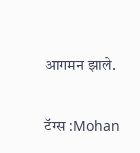आगमन झाले.

टॅग्स :Mohan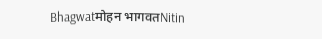Bhagwatमोहन भागवतNitin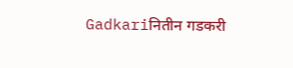Gadkariनितीन गडकरी